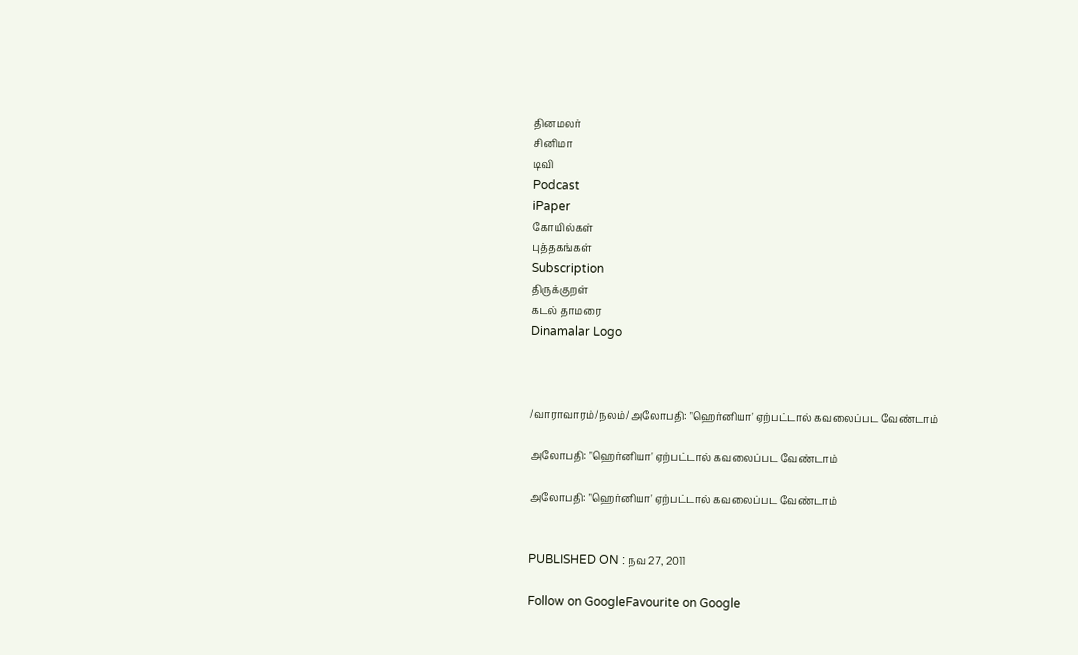தினமலர்
சினிமா
டிவி
Podcast
iPaper
கோயில்கள்
புத்தகங்கள்
Subscription
திருக்குறள்
கடல் தாமரை
Dinamalar Logo



/வாராவாரம்/நலம்/அலோபதி: "ஹெர்னியா' ஏற்பட்டால் கவலைப்பட வேண்டாம்

அலோபதி: "ஹெர்னியா' ஏற்பட்டால் கவலைப்பட வேண்டாம்

அலோபதி: "ஹெர்னியா' ஏற்பட்டால் கவலைப்பட வேண்டாம்


PUBLISHED ON : நவ 27, 2011

Follow on GoogleFavourite on Google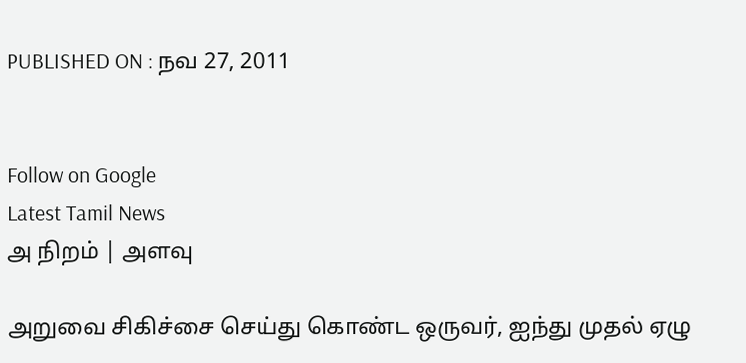PUBLISHED ON : நவ 27, 2011


Follow on Google
Latest Tamil News
அ நிறம் | அளவு

அறுவை சிகிச்சை செய்து கொண்ட ஒருவர், ஐந்து முதல் ஏழு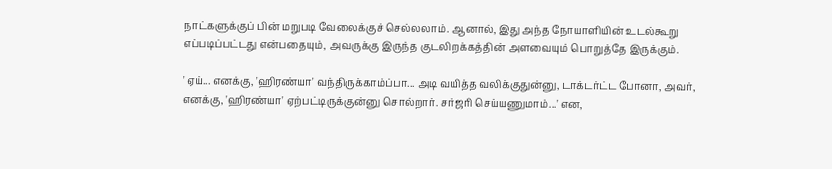நாட்களுக்குப் பின் மறுபடி வேலைக்குச் செல்லலாம். ஆனால், இது அந்த நோயாளியின் உடல்கூறு எப்படிப்பட்டது என்பதையும், அவருக்கு இருந்த குடலிறக்கத்தின் அளவையும் பொறுத்தே இருக்கும்.

' ஏய்... எனக்கு, 'ஹிரண்யா' வந்திருக்காம்ப்பா... அடி வயித்த வலிக்குதுன்னு, டாக்டர்ட்ட போனா, அவர், எனக்கு, 'ஹிரண்யா' ஏற்பட்டிருக்குன்னு சொல்றார். சர்ஜரி செய்யணுமாம்...' என,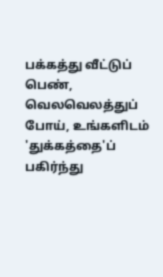பக்கத்து வீட்டுப் பெண், வெலவெலத்துப் போய், உங்களிடம் 'துக்கத்தை'ப் பகிர்ந்து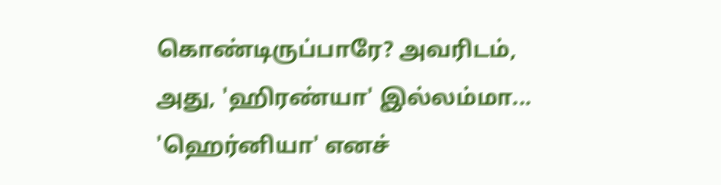கொண்டிருப்பாரே? அவரிடம், அது, 'ஹிரண்யா' இல்லம்மா... 'ஹெர்னியா' எனச்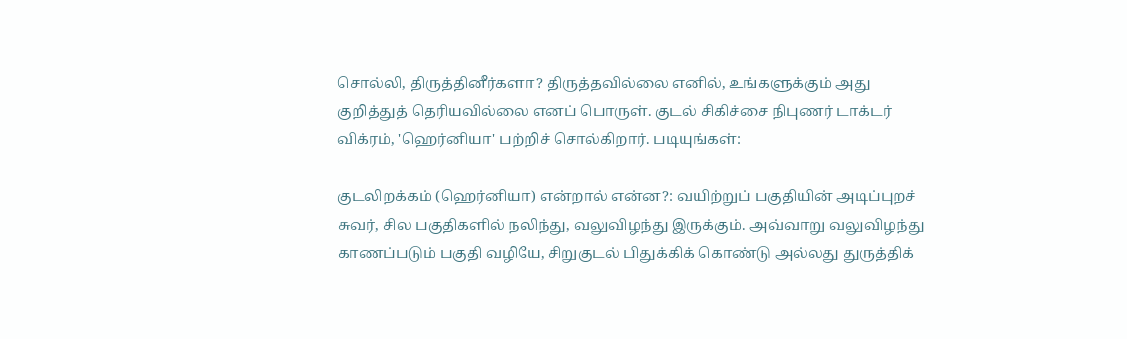சொல்லி, திருத்தினீர்களா? திருத்தவில்லை எனில், உங்களுக்கும் அது குறித்துத் தெரியவில்லை எனப் பொருள். குடல் சிகிச்சை நிபுணர் டாக்டர் விக்ரம், 'ஹெர்னியா' பற்றிச் சொல்கிறார். படியுங்கள்:

குடலிறக்கம் (ஹெர்னியா) என்றால் என்ன?: வயிற்றுப் பகுதியின் அடிப்புறச் சுவர், சில பகுதிகளில் நலிந்து, வலுவிழந்து இருக்கும். அவ்வாறு வலுவிழந்து காணப்படும் பகுதி வழியே, சிறுகுடல் பிதுக்கிக் கொண்டு அல்லது துருத்திக்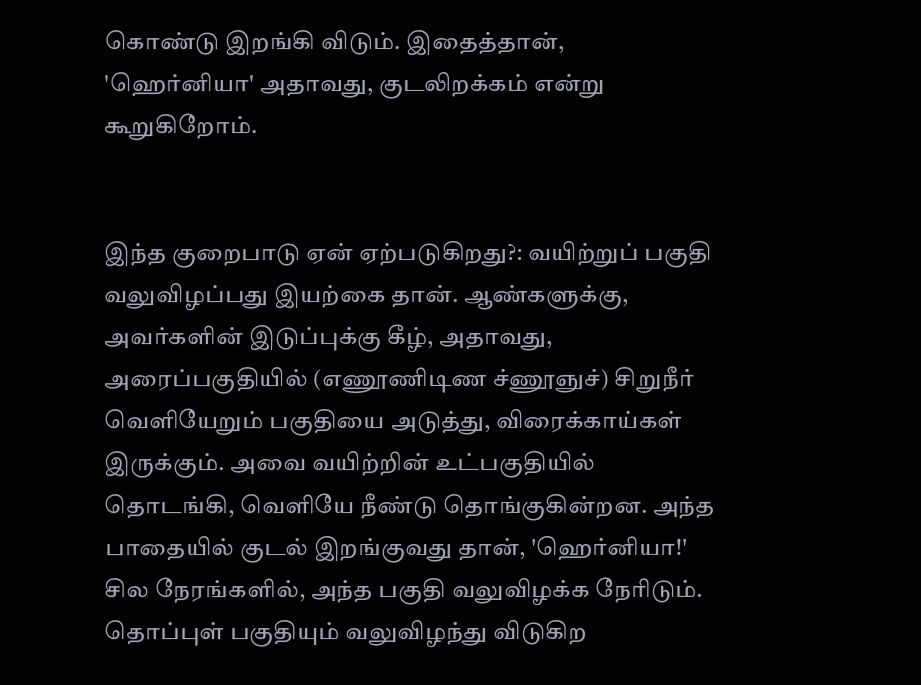கொண்டு இறங்கி விடும். இதைத்தான், 'ஹெர்னியா' அதாவது, குடலிறக்கம் என்று கூறுகிறோம்.


இந்த குறைபாடு ஏன் ஏற்படுகிறது?: வயிற்றுப் பகுதி வலுவிழப்பது இயற்கை தான். ஆண்களுக்கு, அவர்களின் இடுப்புக்கு கீழ், அதாவது, அரைப்பகுதியில் (எணூணிடிண ச்ணூஞுச்) சிறுநீர் வெளியேறும் பகுதியை அடுத்து, விரைக்காய்கள் இருக்கும். அவை வயிற்றின் உட்பகுதியில் தொடங்கி, வெளியே நீண்டு தொங்குகின்றன. அந்த பாதையில் குடல் இறங்குவது தான், 'ஹெர்னியா!' சில நேரங்களில், அந்த பகுதி வலுவிழக்க நேரிடும். தொப்புள் பகுதியும் வலுவிழந்து விடுகிற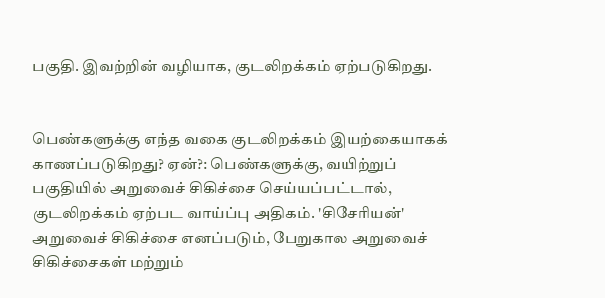பகுதி. இவற்றின் வழியாக, குடலிறக்கம் ஏற்படுகிறது.


பெண்களுக்கு எந்த வகை குடலிறக்கம் இயற்கையாகக் காணப்படுகிறது? ஏன்?: பெண்களுக்கு, வயிற்றுப் பகுதியில் அறுவைச் சிகிச்சை செய்யப்பட்டால், குடலிறக்கம் ஏற்பட வாய்ப்பு அதிகம். 'சிசேரியன்' அறுவைச் சிகிச்சை எனப்படும், பேறுகால அறுவைச் சிகிச்சைகள் மற்றும்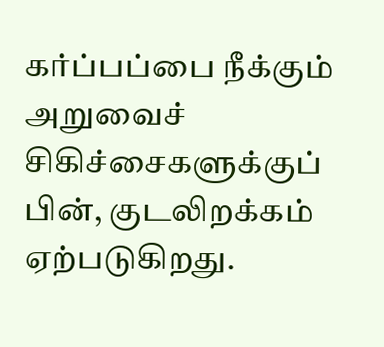கர்ப்பப்பை நீக்கும் அறுவைச் சிகிச்சைகளுக்குப் பின், குடலிறக்கம் ஏற்படுகிறது.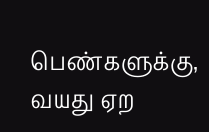பெண்களுக்கு, வயது ஏற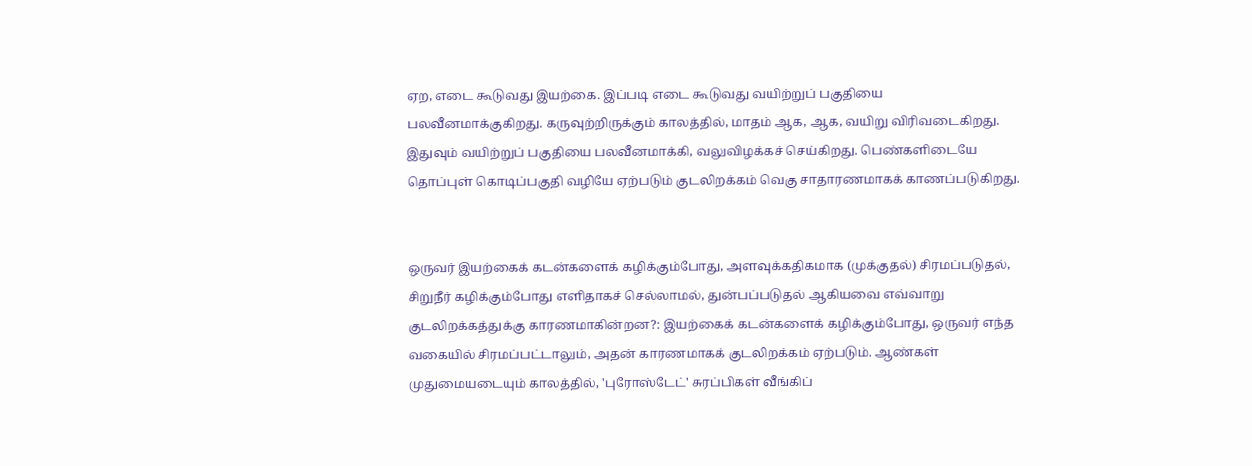ஏற, எடை கூடுவது இயற்கை. இப்படி எடை கூடுவது வயிற்றுப் பகுதியை பலவீனமாக்குகிறது. கருவுற்றிருக்கும் காலத்தில், மாதம் ஆக, ஆக, வயிறு விரிவடைகிறது. இதுவும் வயிற்றுப் பகுதியை பலவீனமாக்கி, வலுவிழக்கச் செய்கிறது. பெண்களிடையே தொப்புள் கொடிப்பகுதி வழியே ஏற்படும் குடலிறக்கம் வெகு சாதாரணமாகக் காணப்படுகிறது.


ஒருவர் இயற்கைக் கடன்களைக் கழிக்கும்போது, அளவுக்கதிகமாக (முக்குதல்) சிரமப்படுதல், சிறுநீர் கழிக்கும்போது எளிதாகச் செல்லாமல், துன்பப்படுதல் ஆகியவை எவ்வாறு குடலிறக்கத்துக்கு காரணமாகின்றன?: இயற்கைக் கடன்களைக் கழிக்கும்போது, ஒருவர் எந்த வகையில் சிரமப்பட்டாலும், அதன் காரணமாகக் குடலிறக்கம் ஏற்படும். ஆண்கள் முதுமையடையும் காலத்தில், 'புரோஸ்டேட்' சுரப்பிகள் வீங்கிப்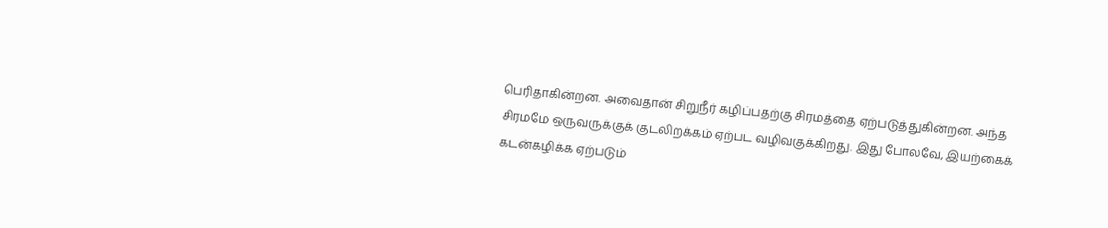பெரிதாகின்றன. அவைதான் சிறுநீர் கழிப்பதற்கு சிரமத்தை ஏற்படுத்துகின்றன. அந்த சிரமமே ஒருவருக்குக் குடலிறக்கம் ஏற்பட வழிவகுக்கிறது. இது போலவே, இயற்கைக் கடன்கழிக்க ஏற்படும்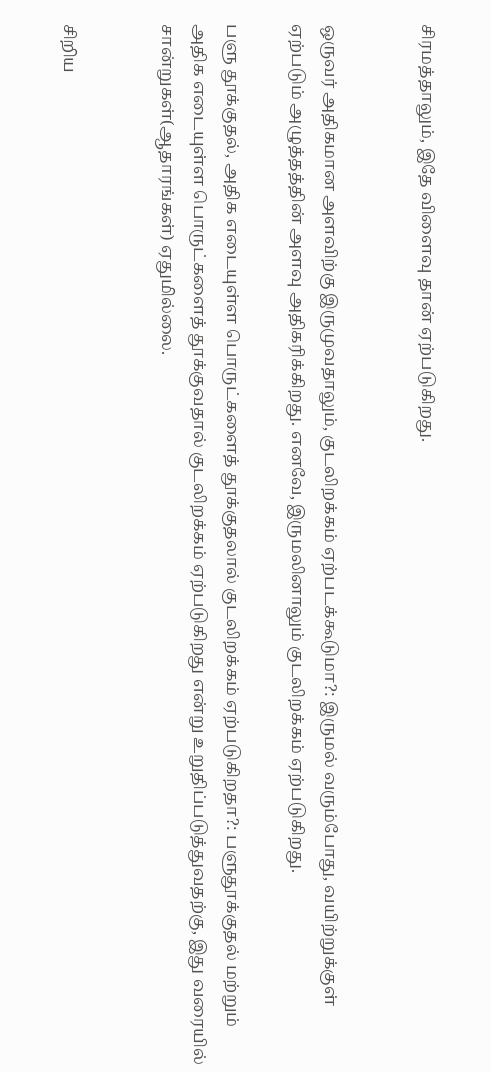சிரமத்தாலும், இதே விளைவு தான் ஏற்படுகிறது.


ஒருவர் அதிகமான அளவிற்கு இருமுவதாலும், குடலிறக்கம் ஏற்படக்கூடுமா?: இருமல் வரும்போது, வயிற்றுக்குள் ஏற்படும் அழுத்தத்தின் அளவு அதிகரிக்கிறது. எனவே, இருமலினாலும் குடலிறக்கம் ஏற்படுகிறது.

பளு தூக்குதல், அதிக எடையுள்ள பொருட்களைத் தூக்குதலால் குடலிறக்கம் ஏற்படுகிறதா?: பளுதூக்குதல் மற்றும் அதிக எடையுள்ள பொருட்களைத் தூக்குவதால் குடலிறக்கம் ஏற்படுகிறது என்று உறுதிப்படுத்துவதற்கு, இது வரையில் சான்றுகள்(ஆதாரங்கள்) ஏதுமில்லை.


சிறிய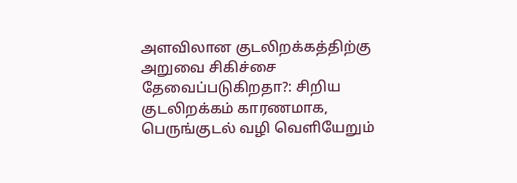அளவிலான குடலிறக்கத்திற்கு அறுவை சிகிச்சை தேவைப்படுகிறதா?: சிறிய குடலிறக்கம் காரணமாக, பெருங்குடல் வழி வெளியேறும்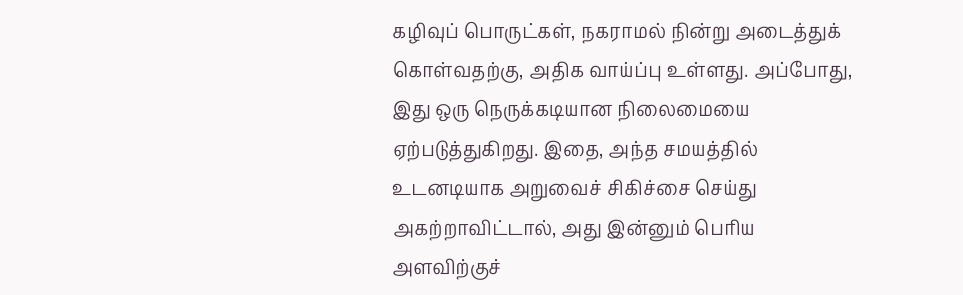கழிவுப் பொருட்கள், நகராமல் நின்று அடைத்துக் கொள்வதற்கு, அதிக வாய்ப்பு உள்ளது. அப்போது, இது ஒரு நெருக்கடியான நிலைமையை ஏற்படுத்துகிறது. இதை, அந்த சமயத்தில் உடனடியாக அறுவைச் சிகிச்சை செய்து அகற்றாவிட்டால், அது இன்னும் பெரிய அளவிற்குச்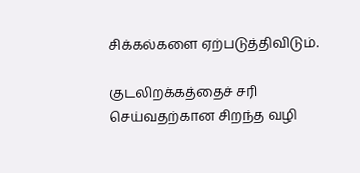சிக்கல்களை ஏற்படுத்திவிடும்.

குடலிறக்கத்தைச் சரி செய்வதற்கான சிறந்த வழி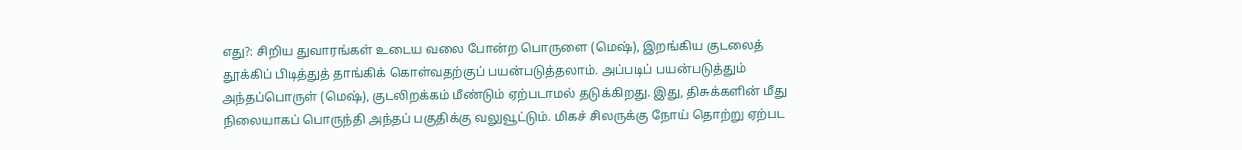எது?: சிறிய துவாரங்கள் உடைய வலை போன்ற பொருளை (மெஷ்), இறங்கிய குடலைத் தூக்கிப் பிடித்துத் தாங்கிக் கொள்வதற்குப் பயன்படுத்தலாம். அப்படிப் பயன்படுத்தும் அந்தப்பொருள் (மெஷ்), குடலிறக்கம் மீண்டும் ஏற்படாமல் தடுக்கிறது. இது, திசுக்களின் மீது நிலையாகப் பொருந்தி அந்தப் பகுதிக்கு வலுவூட்டும். மிகச் சிலருக்கு நோய் தொற்று ஏற்பட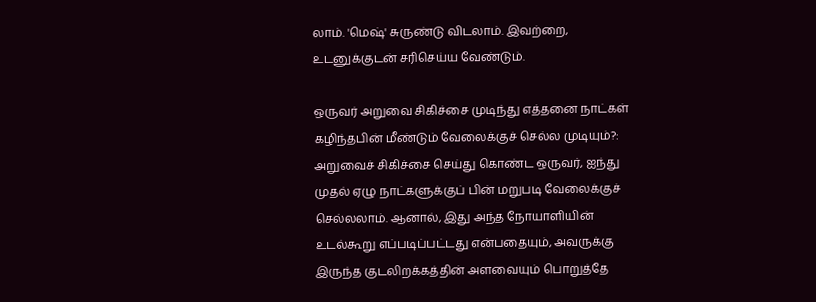லாம். 'மெஷ்' சுருண்டு விடலாம். இவற்றை, உடனுக்குடன் சரிசெய்ய வேண்டும்.

ஒருவர் அறுவை சிகிச்சை முடிந்து எத்தனை நாட்கள் கழிந்தபின் மீண்டும் வேலைக்குச் செல்ல முடியும்?: அறுவைச் சிகிச்சை செய்து கொண்ட ஒருவர், ஐந்து முதல் ஏழு நாட்களுக்குப் பின் மறுபடி வேலைக்குச் செல்லலாம். ஆனால், இது அந்த நோயாளியின் உடல்கூறு எப்படிப்பட்டது என்பதையும், அவருக்கு இருந்த குடலிறக்கத்தின் அளவையும் பொறுத்தே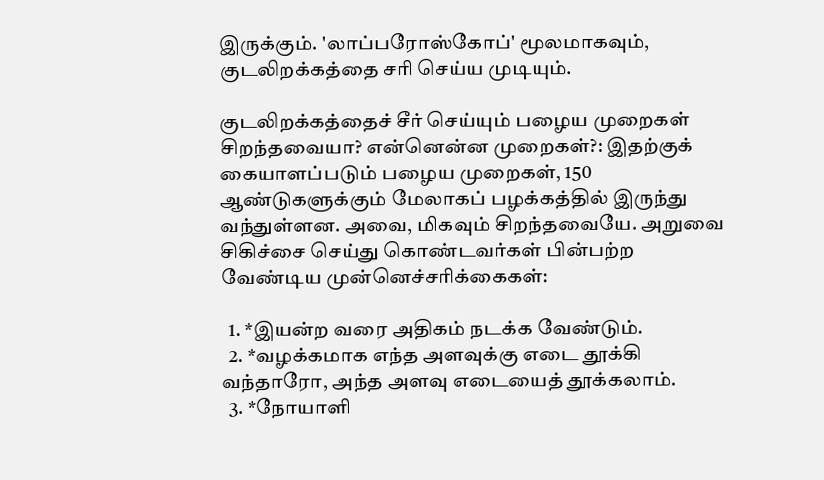இருக்கும். 'லாப்பரோஸ்கோப்' மூலமாகவும், குடலிறக்கத்தை சரி செய்ய முடியும்.

குடலிறக்கத்தைச் சீர் செய்யும் பழைய முறைகள் சிறந்தவையா? என்னென்ன முறைகள்?: இதற்குக் கையாளப்படும் பழைய முறைகள், 150 ஆண்டுகளுக்கும் மேலாகப் பழக்கத்தில் இருந்து வந்துள்ளன. அவை, மிகவும் சிறந்தவையே. அறுவை சிகிச்சை செய்து கொண்டவர்கள் பின்பற்ற வேண்டிய முன்னெச்சரிக்கைகள்:

  1. *இயன்ற வரை அதிகம் நடக்க வேண்டும்.
  2. *வழக்கமாக எந்த அளவுக்கு எடை தூக்கி வந்தாரோ, அந்த அளவு எடையைத் தூக்கலாம்.
  3. *நோயாளி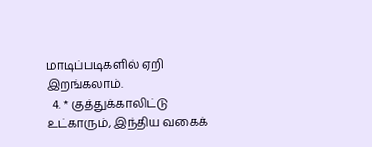மாடிப்படிகளில் ஏறி இறங்கலாம்.
  4. * குத்துக்காலிட்டு உட்காரும், இந்திய வகைக்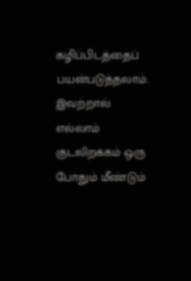கழிப்பிடத்தைப் பயன்படுத்தலாம். இவற்றால் எல்லாம் குடலிறக்கம் ஒரு போதும் மீண்டும்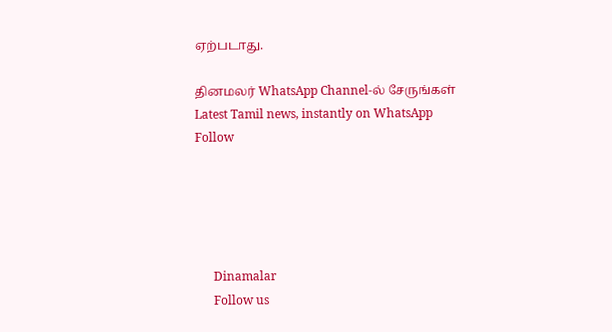ஏற்படாது.

தினமலர் WhatsApp Channel-ல் சேருங்கள்
Latest Tamil news, instantly on WhatsApp
Follow





      Dinamalar
      Follow us